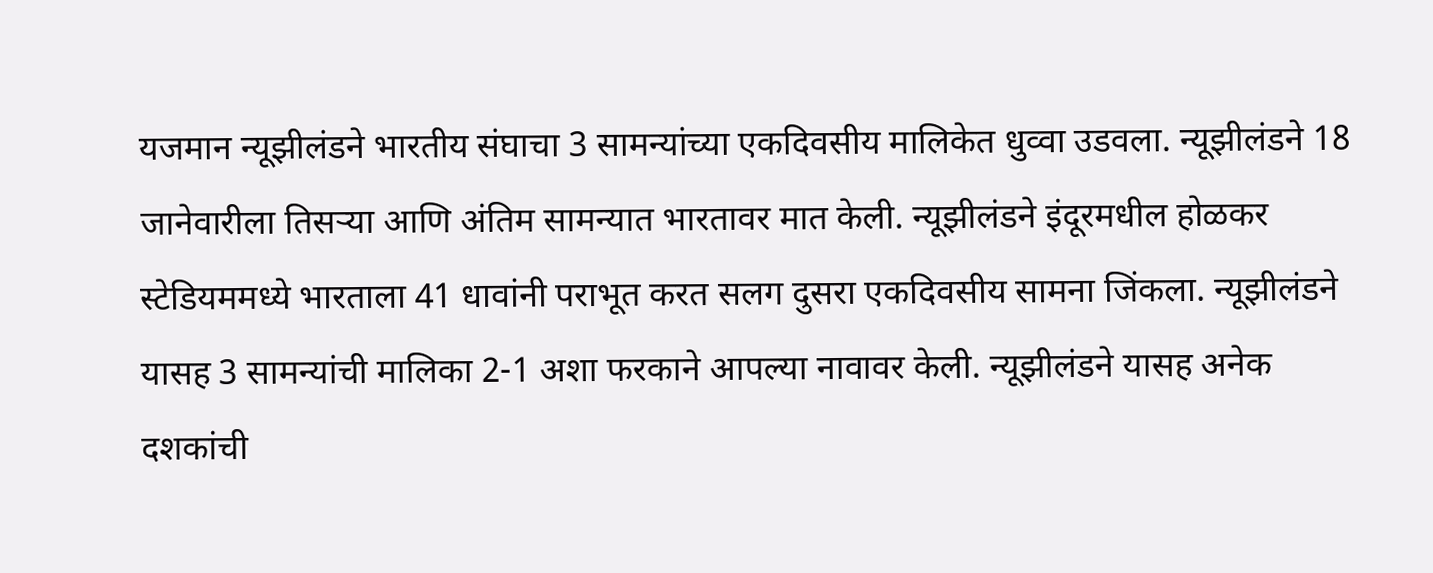यजमान न्यूझीलंडने भारतीय संघाचा 3 सामन्यांच्या एकदिवसीय मालिकेत धुव्वा उडवला. न्यूझीलंडने 18 जानेवारीला तिसऱ्या आणि अंतिम सामन्यात भारतावर मात केली. न्यूझीलंडने इंदूरमधील होळकर स्टेडियममध्ये भारताला 41 धावांनी पराभूत करत सलग दुसरा एकदिवसीय सामना जिंकला. न्यूझीलंडने यासह 3 सामन्यांची मालिका 2-1 अशा फरकाने आपल्या नावावर केली. न्यूझीलंडने यासह अनेक दशकांची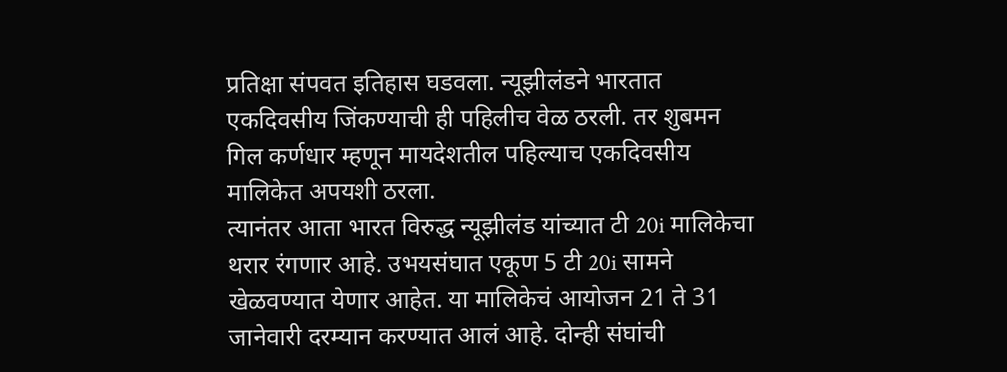प्रतिक्षा संपवत इतिहास घडवला. न्यूझीलंडने भारतात एकदिवसीय जिंकण्याची ही पहिलीच वेळ ठरली. तर शुबमन गिल कर्णधार म्हणून मायदेशतील पहिल्याच एकदिवसीय मालिकेत अपयशी ठरला.
त्यानंतर आता भारत विरुद्ध न्यूझीलंड यांच्यात टी 20i मालिकेचा थरार रंगणार आहे. उभयसंघात एकूण 5 टी 20i सामने खेळवण्यात येणार आहेत. या मालिकेचं आयोजन 21 ते 31 जानेवारी दरम्यान करण्यात आलं आहे. दोन्ही संघांची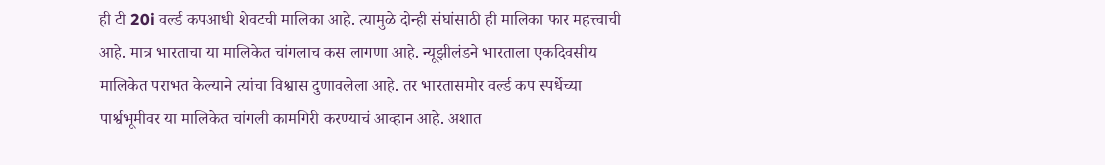ही टी 20i वर्ल्ड कपआधी शेवटची मालिका आहे. त्यामुळे दोन्ही संघांसाठी ही मालिका फार महत्त्वाची आहे. मात्र भारताचा या मालिकेत चांगलाच कस लागणा आहे. न्यूझीलंडने भारताला एकदिवसीय मालिकेत पराभत केल्याने त्यांचा विश्वास दुणावलेला आहे. तर भारतासमोर वर्ल्ड कप स्पर्धेच्या पार्श्वभूमीवर या मालिकेत चांगली कामगिरी करण्याचं आव्हान आहे. अशात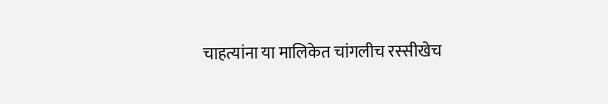चाहत्यांना या मालिकेत चांगलीच रस्सीखेच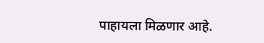पाहायला मिळणार आहे.